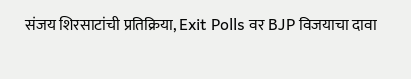संजय शिरसाटांची प्रतिक्रिया, Exit Polls वर BJP विजयाचा दावा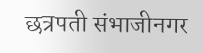छत्रपती संभाजीनगर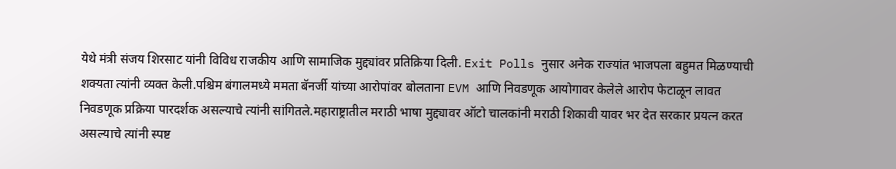येथे मंत्री संजय शिरसाट यांनी विविध राजकीय आणि सामाजिक मुद्द्यांवर प्रतिक्रिया दिली. Exit Polls नुसार अनेक राज्यांत भाजपला बहुमत मिळण्याची शक्यता त्यांनी व्यक्त केली.पश्चिम बंगालमध्ये ममता बॅनर्जी यांच्या आरोपांवर बोलताना EVM आणि निवडणूक आयोगावर केलेले आरोप फेटाळून लावत निवडणूक प्रक्रिया पारदर्शक असल्याचे त्यांनी सांगितले.महाराष्ट्रातील मराठी भाषा मुद्द्यावर ऑटो चालकांनी मराठी शिकावी यावर भर देत सरकार प्रयत्न करत असल्याचे त्यांनी स्पष्ट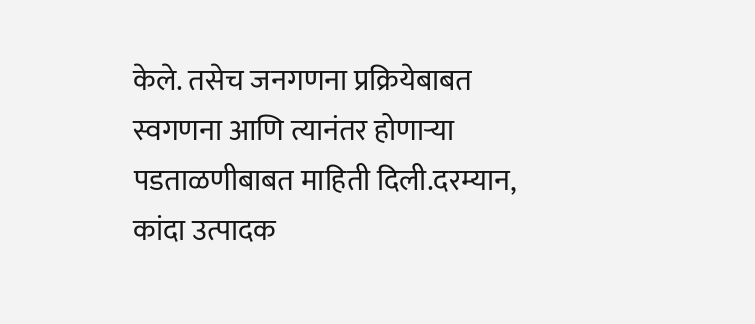केले. तसेच जनगणना प्रक्रियेबाबत स्वगणना आणि त्यानंतर होणाऱ्या पडताळणीबाबत माहिती दिली.दरम्यान, कांदा उत्पादक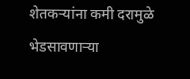शेतकऱ्यांना कमी दरामुळे भेडसावणाऱ्या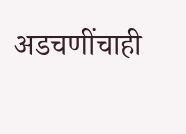अडचणींचाही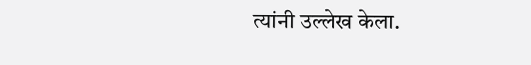त्यांनी उल्लेख केला.